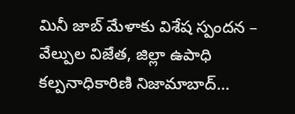మినీ జాబ్ మేళాకు విశేష స్పందన – వేల్పుల విజేత, జిల్లా ఉపాధి కల్పనాధికారిణి నిజామాబాద్…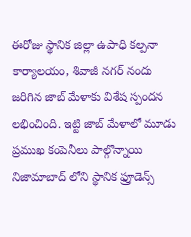ఈరోజు స్థానిక జిల్లా ఉపాధి కల్పనా కార్యాలయం, శివాజీ నగర్ నందు జరిగిన జాబ్ మేళాకు విశేష స్పందన లభించింది. ఇట్టి జాబ్ మేళాలో మూడు ప్రముఖ కంపెనీలు పాల్గొన్నాయి నిజామాబాద్ లోని స్థానిక ఫ్రూడెన్స్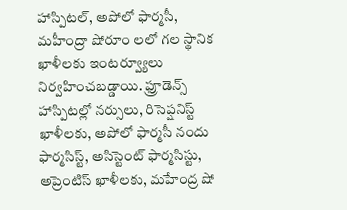హాస్పిటల్, అపోలో ఫార్మసీ, మహీంద్రా షోరూం లలో గల స్థానిక ఖాళీలకు ఇంటర్వ్యూలు నిర్వహించబడ్డాయి. ఫ్రూడెన్స్ హాస్పిటల్లో నర్సులు, రిసెప్షనిస్ట్ ఖాళీలకు, అపోలో ఫార్మసీ నందు ఫార్మసిస్ట్, అసిస్టెంట్ ఫార్మసిస్టు, అప్రెంటిస్ ఖాళీలకు, మహేంద్ర షో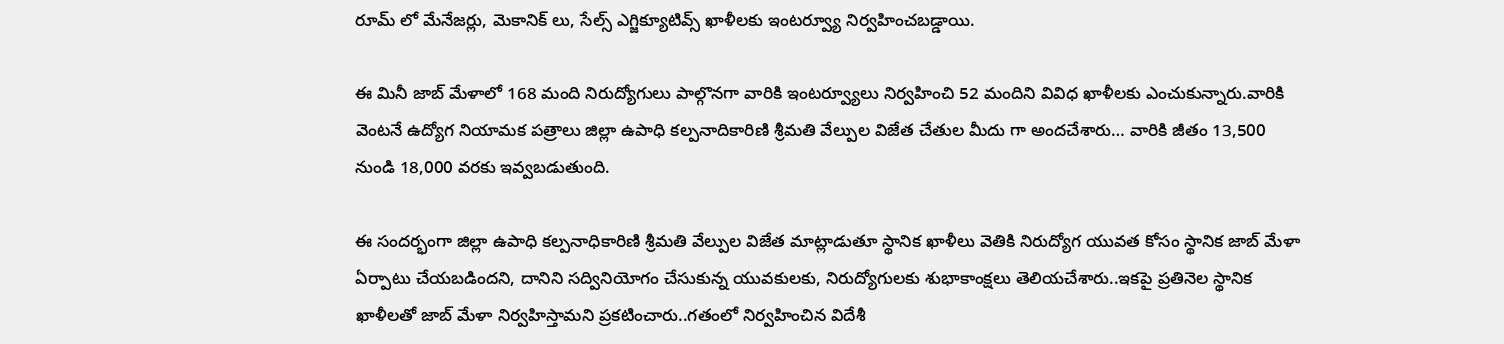రూమ్ లో మేనేజర్లు, మెకానిక్ లు, సేల్స్ ఎగ్జిక్యూటివ్స్ ఖాళీలకు ఇంటర్వ్యూ నిర్వహించబడ్డాయి.

ఈ మినీ జాబ్ మేళాలో 168 మంది నిరుద్యోగులు పాల్గొనగా వారికి ఇంటర్వ్యూలు నిర్వహించి 52 మందిని వివిధ ఖాళీలకు ఎంచుకున్నారు.వారికి వెంటనే ఉద్యోగ నియామక పత్రాలు జిల్లా ఉపాధి కల్పనాదికారిణి శ్రీమతి వేల్పుల విజేత చేతుల మీదు గా అందచేశారు… వారికి జీతం 13,500 నుండి 18,000 వరకు ఇవ్వబడుతుంది.

ఈ సందర్భంగా జిల్లా ఉపాధి కల్పనాధికారిణి శ్రీమతి వేల్పుల విజేత మాట్లాడుతూ స్థానిక ఖాళీలు వెతికి నిరుద్యోగ యువత కోసం స్థానిక జాబ్ మేళా ఏర్పాటు చేయబడిందని, దానిని సద్వినియోగం చేసుకున్న యువకులకు, నిరుద్యోగులకు శుభాకాంక్షలు తెలియచేశారు..ఇకపై ప్రతినెల స్థానిక ఖాళీలతో జాబ్ మేళా నిర్వహిస్తామని ప్రకటించారు..గతంలో నిర్వహించిన విదేశీ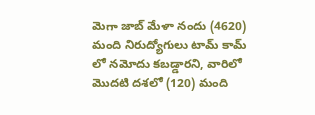మెగా జాబ్ మేళా నందు (4620) మంది నిరుద్యోగులు టామ్ కామ్ లో నమోదు కబడ్డారని, వారిలో మొదటి దశలో (120) మంది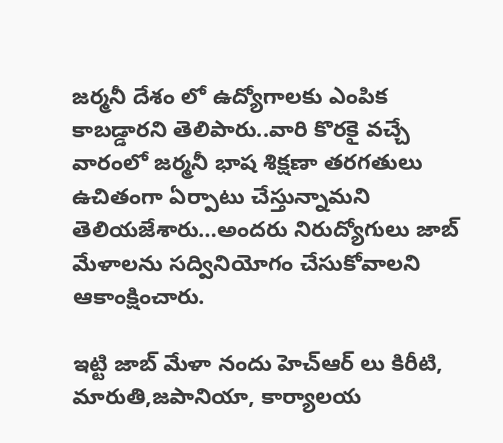జర్మనీ దేశం లో ఉద్యోగాలకు ఎంపిక కాబడ్డారని తెలిపారు..వారి కొరకై వచ్చే వారంలో జర్మనీ భాష శిక్షణా తరగతులు ఉచితంగా ఏర్పాటు చేస్తున్నామని తెలియజేశారు…అందరు నిరుద్యోగులు జాబ్ మేళాలను సద్వినియోగం చేసుకోవాలని ఆకాంక్షించారు.

ఇట్టి జాబ్ మేళా నందు హెచ్ఆర్ లు కిరీటి, మారుతి,జపానియా, కార్యాలయ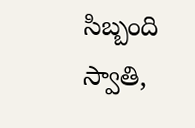సిబ్బంది స్వాతి,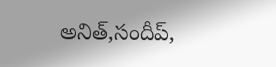అనిత్,సందీప్,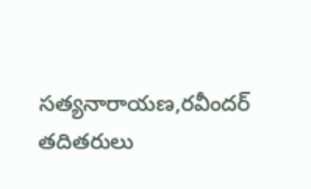సత్యనారాయణ,రవీందర్ తదితరులు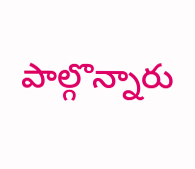పాల్గొన్నారు